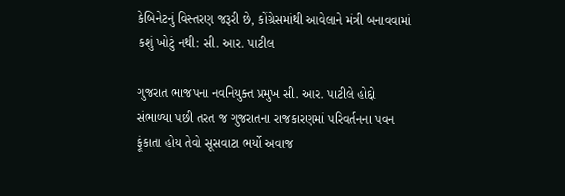કેબિનેટનું વિસ્તરણ જરૂરી છે, કોંગ્રેસમાંથી આવેલાને મંત્રી બનાવવામાં કશું ખોટું નથી: સી. આર. પાટીલ

ગુજરાત ભાજપના નવનિયુક્ત પ્રમુખ સી. આર. પાટીલે હોદ્દો સંભાળ્યા પછી તરત જ ગુજરાતના રાજકારણમાં પરિવર્તનના પવન ફૂંકાતા હોય તેવો સૂસવાટા ભર્યો અવાજ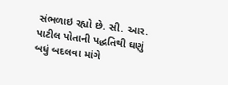સંભળાઇ રહ્યો છે. સી. આર. પાટીલ પોતાની પદ્ધતિથી ઘણું બધું બદલવા માંગે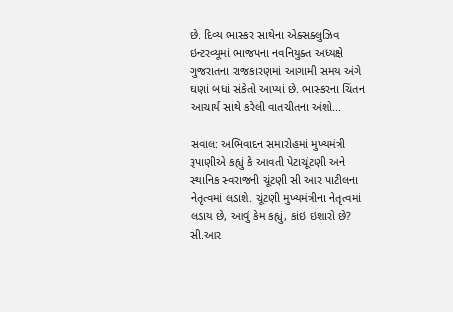છે. દિવ્ય ભાસ્કર સાથેના એક્સક્લુઝિવ ઇન્ટરવ્યૂમાં ભાજપના નવનિયુક્ત અધ્યક્ષે ગુજરાતના રાજકારણમાં આગામી સમય અંગે ઘણાં બધાં સંકેતો આપ્યાં છે. ભાસ્કરના ચિંતન આચાર્ય સાથે કરેલી વાતચીતના અંશો...

સવાલ: અભિવાદન સમારોહમાં મુખ્યમંત્રી રૂપાણીએ કહ્યું કે આવતી પેટાચૂંટણી અને સ્થાનિક સ્વરાજની ચૂંટણી સી આર પાટીલના નેતૃત્વમાં લડાશે. ચૂંટણી મુખ્યમંત્રીના નેતૃત્વમાં લડાય છે, આવું કેમ કહ્યું, કાંઇ ઇશારો છે?
સી.આર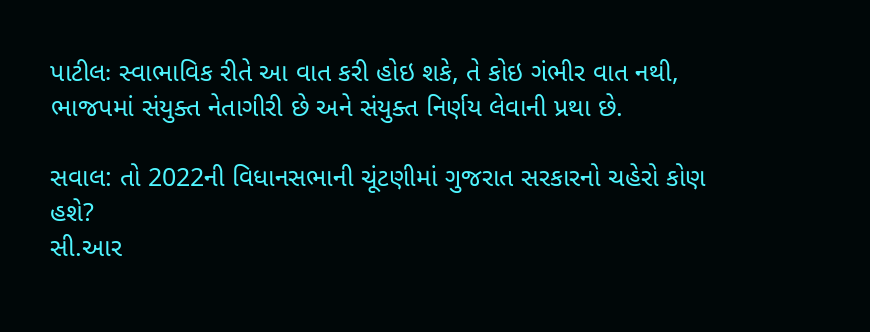પાટીલઃ સ્વાભાવિક રીતે આ વાત કરી હોઇ શકે, તે કોઇ ગંભીર વાત નથી, ભાજપમાં સંયુક્ત નેતાગીરી છે અને સંયુક્ત નિર્ણય લેવાની પ્રથા છે.

સવાલ: તો 2022ની વિધાનસભાની ચૂંટણીમાં ગુજરાત સરકારનો ચહેરો કોણ હશે?
સી.આર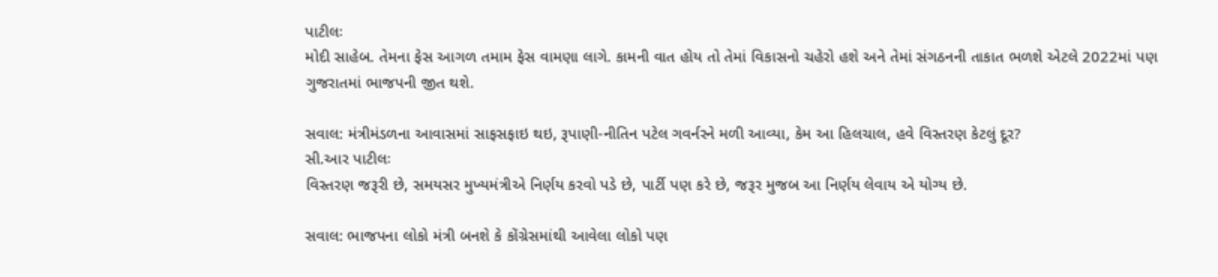પાટીલઃ
મોદી સાહેબ. તેમના ફેસ આગળ તમામ ફેસ વામણા લાગે. કામની વાત હોય તો તેમાં વિકાસનો ચહેરો હશે અને તેમાં સંગઠનની તાકાત ભળશે એટલે 2022માં પણ ગુજરાતમાં ભાજપની જીત થશે.

સવાલ: મંત્રીમંડળના આવાસમાં સાફસફાઇ થઇ, રૂપાણી-નીતિન પટેલ ગવર્નરને મળી આવ્યા, કેમ આ હિલચાલ, હવે વિસ્તરણ કેટલું દૂર?
સી.આર પાટીલઃ
વિસ્તરણ જરૂરી છે, સમયસર મુખ્યમંત્રીએ નિર્ણય કરવો પડે છે, પાર્ટી પણ કરે છે, જરૂર મુજબ આ નિર્ણય લેવાય એ યોગ્ય છે.

સવાલ: ભાજપના લોકો મંત્રી બનશે કે કોંગ્રેસમાંથી આવેલા લોકો પણ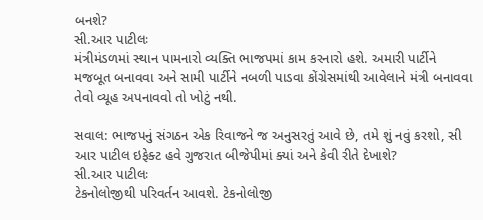બનશે?
સી.આર પાટીલઃ
મંત્રીમંડળમાં સ્થાન પામનારો વ્યક્તિ ભાજપમાં કામ કરનારો હશે. અમારી પાર્ટીને મજબૂત બનાવવા અને સામી પાર્ટીને નબળી પાડવા કોંગ્રેસમાંથી આવેલાને મંત્રી બનાવવા તેવો વ્યૂહ અપનાવવો તો ખોટું નથી.

સવાલ: ભાજપનું સંગઠન એક રિવાજને જ અનુસરતું આવે છે, તમે શું નવું કરશો, સી આર પાટીલ ઇફેક્ટ હવે ગુજરાત બીજેપીમાં ક્યાં અને કેવી રીતે દેખાશે?
સી.આર પાટીલઃ
ટેકનોલોજીથી પરિવર્તન આવશે. ટેકનોલોજી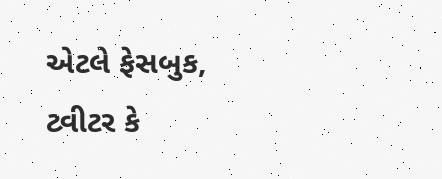એટલે ફેસબુક, ટ્વીટર કે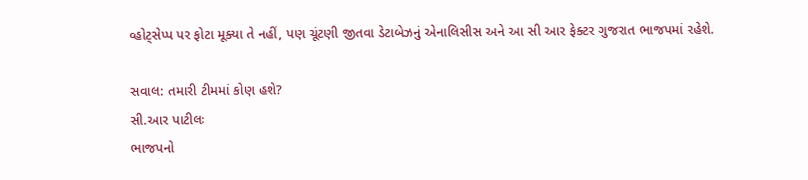વ્હોટ્સેપ્પ પર ફોટા મૂક્યા તે નહીં, પણ ચૂંટણી જીતવા ડેટાબેઝનું એનાલિસીસ અને આ સી આર ફેક્ટર ગુજરાત ભાજપમાં રહેશે.

સવાલ: તમારી ટીમમાં કોણ હશે?
સી.આર પાટીલઃ
ભાજપનો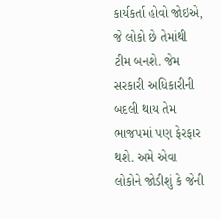કાર્યકર્તા હોવો જોઇએ, જે લોકો છે તેમાંથી ટીમ બનશે. જેમ સરકારી અધિકારીની બદલી થાય તેમ ભાજપમાં પણ ફેરફાર થશે. અમે એવા લોકોને જોડીશું કે જેની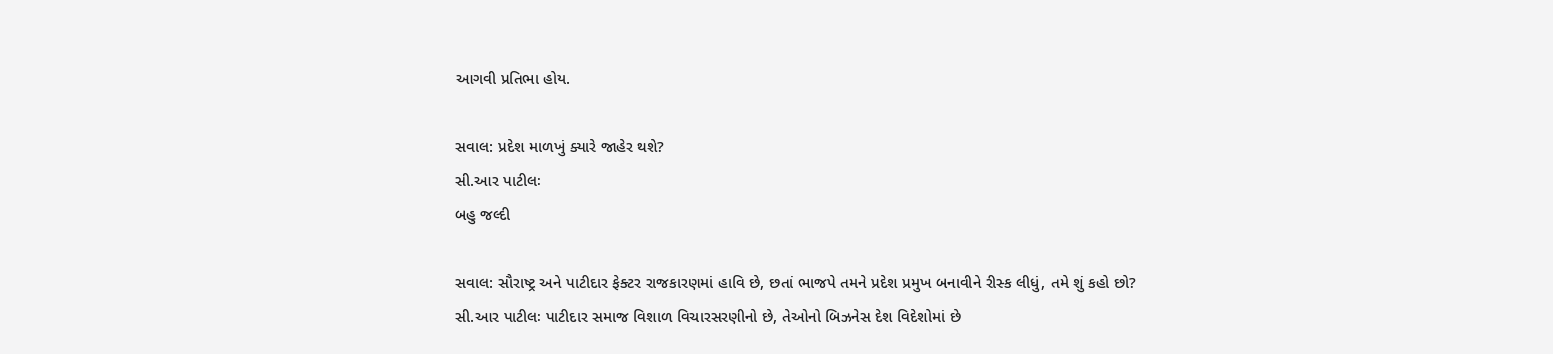આગવી પ્રતિભા હોય.

સવાલ: પ્રદેશ માળખું ક્યારે જાહેર થશે?
સી.આર પાટીલઃ
બહુ જલ્દી

સવાલ: સૌરાષ્ટ્ર અને પાટીદાર ફેક્ટર રાજકારણમાં હાવિ છે, છતાં ભાજપે તમને પ્રદેશ પ્રમુખ બનાવીને રીસ્ક લીધું, તમે શું કહો છો?
સી.આર પાટીલઃ પાટીદાર સમાજ વિશાળ વિચારસરણીનો છે, તેઓનો બિઝનેસ દેશ વિદેશોમાં છે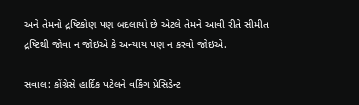અને તેમનો દ્રષ્ટિકોણ પણ બદલાયો છે એટલે તેમને આવી રીતે સીમીત દ્રષ્ટિથી જોવા ન જોઇએ કે અન્યાય પણ ન કરવો જોઇએ.

સવાલ: કોંગ્રેસે હાર્દિક પટેલને વર્કિંગ પ્રેસિડેન્ટ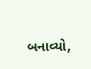બનાવ્યો,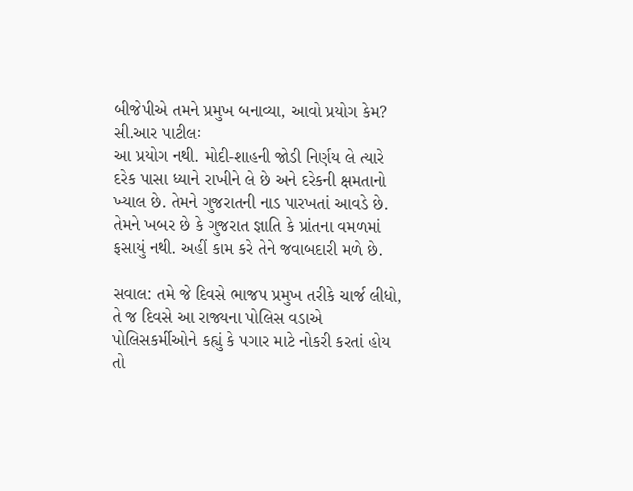બીજેપીએ તમને પ્રમુખ બનાવ્યા, આવો પ્રયોગ કેમ?
સી.આર પાટીલઃ
આ પ્રયોગ નથી. મોદી-શાહની જોડી નિર્ણય લે ત્યારે દરેક પાસા ધ્યાને રાખીને લે છે અને દરેકની ક્ષમતાનો ખ્યાલ છે. તેમને ગુજરાતની નાડ પારખતાં આવડે છે. તેમને ખબર છે કે ગુજરાત જ્ઞાતિ કે પ્રાંતના વમળમાં ફસાયું નથી. અહીં કામ કરે તેને જવાબદારી મળે છે.

સવાલ: તમે જે દિવસે ભાજપ પ્રમુખ તરીકે ચાર્જ લીધો, તે જ દિવસે આ રાજ્યના પોલિસ વડાએ પોલિસકર્મીઓને કહ્યું કે પગાર માટે નોકરી કરતાં હોય તો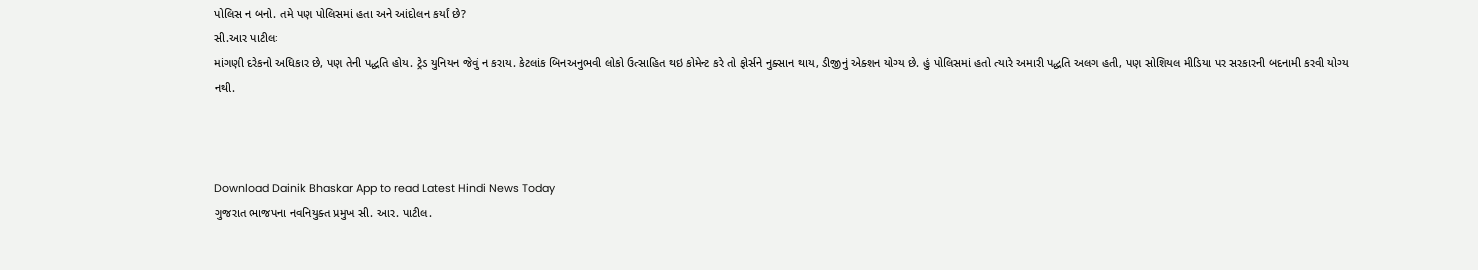પોલિસ ન બનો. તમે પણ પોલિસમાં હતા અને આંદોલન કર્યાં છે?
સી.આર પાટીલઃ
માંગણી દરેકનો અધિકાર છે, પણ તેની પદ્ધતિ હોય. ટ્રેડ યુનિયન જેવું ન કરાય. કેટલાંક બિનઅનુભવી લોકો ઉત્સાહિત થઇ કોમેન્ટ કરે તો ફોર્સને નુક્સાન થાય, ડીજીનું એક્શન યોગ્ય છે. હું પોલિસમાં હતો ત્યારે અમારી પદ્ધતિ અલગ હતી, પણ સોશિયલ મીડિયા પર સરકારની બદનામી કરવી યોગ્ય નથી.



Download Dainik Bhaskar App to read Latest Hindi News Today
ગુજરાત ભાજપના નવનિયુક્ત પ્રમુખ સી. આર. પાટીલ.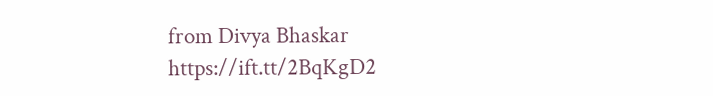from Divya Bhaskar https://ift.tt/2BqKgD2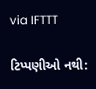via IFTTT

ટિપ્પણીઓ નથી: